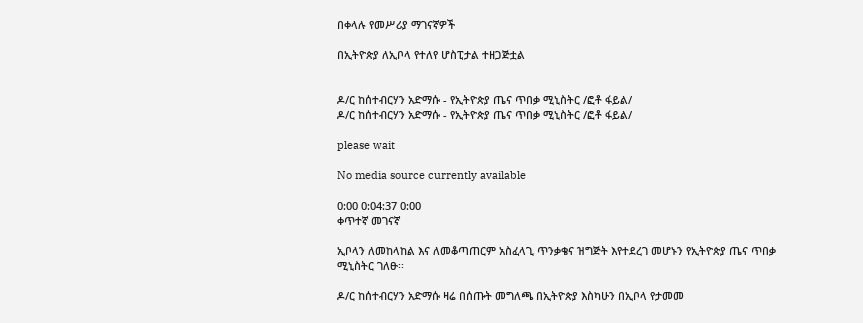በቀላሉ የመሥሪያ ማገናኛዎች

በኢትዮጵያ ለኢቦላ የተለየ ሆስፒታል ተዘጋጅቷል


ዶ/ር ከሰተብርሃን አድማሱ - የኢትዮጵያ ጤና ጥበቃ ሚኒስትር /ፎቶ ፋይል/
ዶ/ር ከሰተብርሃን አድማሱ - የኢትዮጵያ ጤና ጥበቃ ሚኒስትር /ፎቶ ፋይል/

please wait

No media source currently available

0:00 0:04:37 0:00
ቀጥተኛ መገናኛ

ኢቦላን ለመከላከል እና ለመቆጣጠርም አስፈላጊ ጥንቃቄና ዝግጅት እየተደረገ መሆኑን የኢትዮጵያ ጤና ጥበቃ ሚኒስትር ገለፁ፡፡

ዶ/ር ከሰተብርሃን አድማሱ ዛሬ በሰጡት መግለጫ በኢትዮጵያ እስካሁን በኢቦላ የታመመ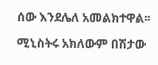ሰው እንደሌለ አመልክተዋል፡፡

ሚኒስትሩ አክለውም በሽታው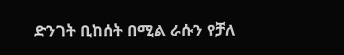ድንገት ቢከሰት በሚል ራሱን የቻለ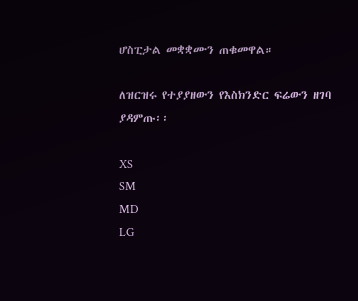ሆስፒታል መቋቋሙን ጠቁመዋል።

ለዝርዝሩ የተያያዘውን የእስክንድር ፍሬውን ዘገባ ያዳምጡ፡፡

XS
SM
MD
LG